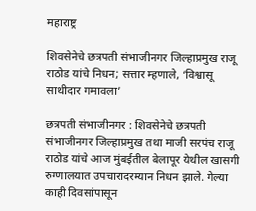महाराष्ट्र

शिवसेनेचे छत्रपती संभाजीनगर जिल्हाप्रमुख राजू राठोड यांचे निधन; सत्तार म्हणाले, ‘विश्वासू साथीदार गमावला’

छत्रपती संभाजीनगर : शिवसेनेचे छत्रपती संभाजीनगर जिल्हाप्रमुख तथा माजी सरपंच राजू राठोड यांचे आज मुंबईतील बेलापूर येथील खासगी रुग्णालयात उपचारादरम्यान निधन झाले. गेल्या काही दिवसांपासून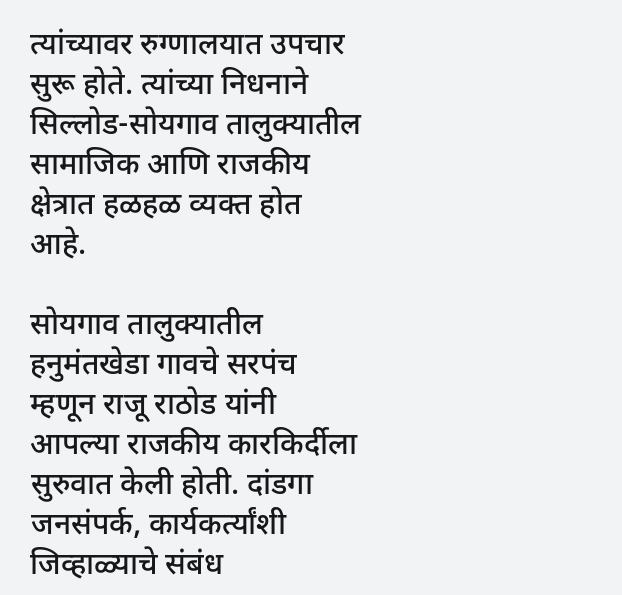त्यांच्यावर रुग्णालयात उपचार सुरू होते. त्यांच्या निधनाने सिल्लोड-सोयगाव तालुक्यातील सामाजिक आणि राजकीय क्षेत्रात हळहळ व्यक्त होत आहे.

सोयगाव तालुक्यातील हनुमंतखेडा गावचे सरपंच म्हणून राजू राठोड यांनी आपल्या राजकीय कारकिर्दीला सुरुवात केली होती. दांडगा जनसंपर्क, कार्यकर्त्यांशी जिव्हाळ्याचे संबंध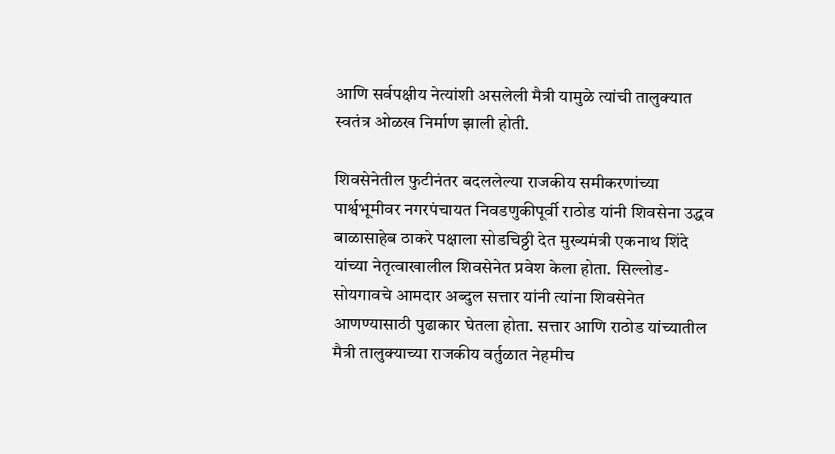आणि सर्वपक्षीय नेत्यांशी असलेली मैत्री यामुळे त्यांची तालुक्यात स्वतंत्र ओळख निर्माण झाली होती.

शिवसेनेतील फुटीनंतर बदललेल्या राजकीय समीकरणांच्या पार्श्वभूमीवर नगरपंचायत निवडणुकीपूर्वी राठोड यांनी शिवसेना उद्धव बाळासाहेब ठाकरे पक्षाला सोडचिठ्ठी देत मुख्यमंत्री एकनाथ शिंदे यांच्या नेतृत्वाखालील शिवसेनेत प्रवेश केला होता. सिल्लोड-सोयगावचे आमदार अब्दुल सत्तार यांनी त्यांना शिवसेनेत आणण्यासाठी पुढाकार घेतला होता. सत्तार आणि राठोड यांच्यातील मैत्री तालुक्याच्या राजकीय वर्तुळात नेहमीच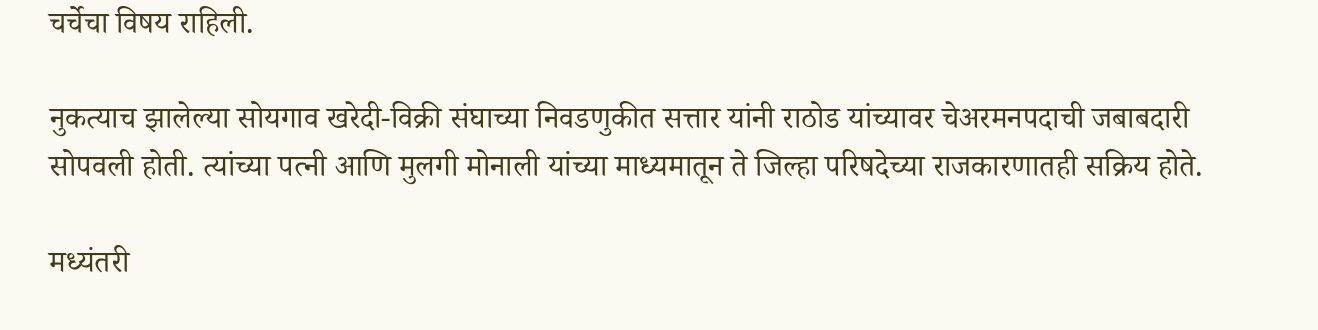चर्चेचा विषय राहिली.

नुकत्याच झालेल्या सोयगाव खरेदी-विक्री संघाच्या निवडणुकीत सत्तार यांनी राठोड यांच्यावर चेअरमनपदाची जबाबदारी सोपवली होती. त्यांच्या पत्नी आणि मुलगी मोनाली यांच्या माध्यमातून ते जिल्हा परिषदेच्या राजकारणातही सक्रिय होते.

मध्यंतरी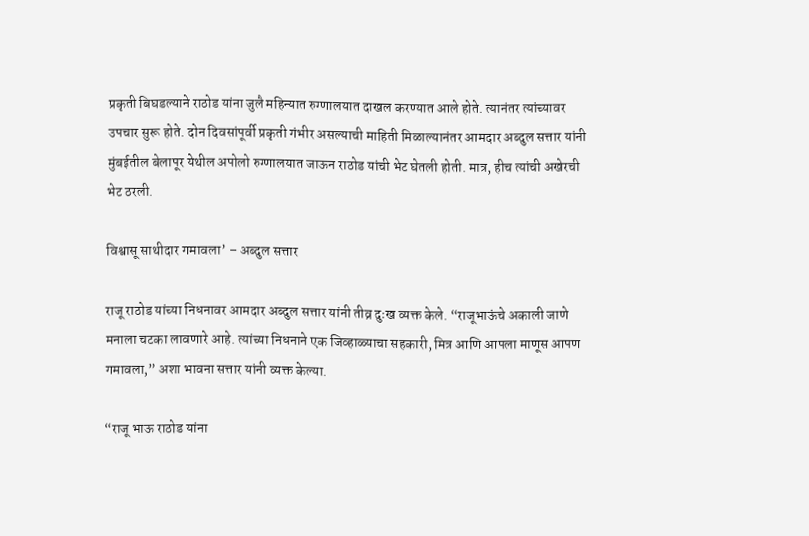प्रकृती बिघडल्याने राठोड यांना जुलै महिन्यात रुग्णालयात दाखल करण्यात आले होते. त्यानंतर त्यांच्यावर उपचार सुरू होते. दोन दिवसांपूर्वी प्रकृती गंभीर असल्याची माहिती मिळाल्यानंतर आमदार अब्दुल सत्तार यांनी मुंबईतील बेलापूर येथील अपोलो रुग्णालयात जाऊन राठोड यांची भेट घेतली होती. मात्र, हीच त्यांची अखेरची भेट ठरली.

विश्वासू साथीदार गमावला’ – अब्दुल सत्तार

राजू राठोड यांच्या निधनावर आमदार अब्दुल सत्तार यांनी तीव्र दुःख व्यक्त केले. “राजूभाऊंचे अकाली जाणे मनाला चटका लावणारे आहे. त्यांच्या निधनाने एक जिव्हाळ्याचा सहकारी, मित्र आणि आपला माणूस आपण गमावला,” अशा भावना सत्तार यांनी व्यक्त केल्या.

“राजू भाऊ राठोड यांना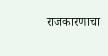राजकारणाचा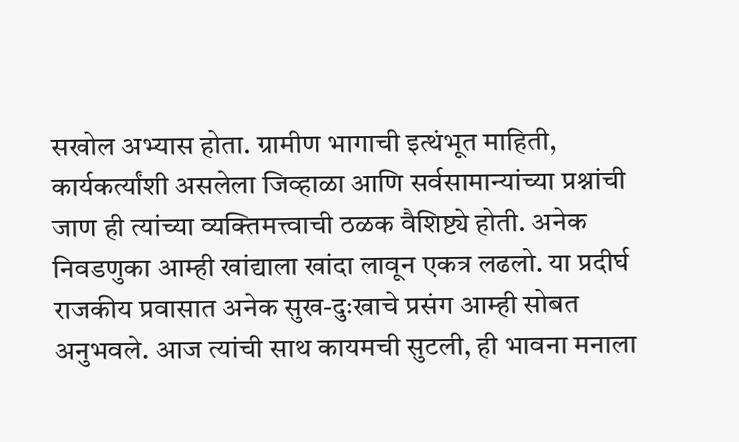सखोल अभ्यास होता. ग्रामीण भागाची इत्थंभूत माहिती, कार्यकर्त्यांशी असलेला जिव्हाळा आणि सर्वसामान्यांच्या प्रश्नांची जाण ही त्यांच्या व्यक्तिमत्त्वाची ठळक वैशिष्ट्ये होती. अनेक निवडणुका आम्ही खांद्याला खांदा लावून एकत्र लढलो. या प्रदीर्घ राजकीय प्रवासात अनेक सुख-दुःखाचे प्रसंग आम्ही सोबत अनुभवले. आज त्यांची साथ कायमची सुटली, ही भावना मनाला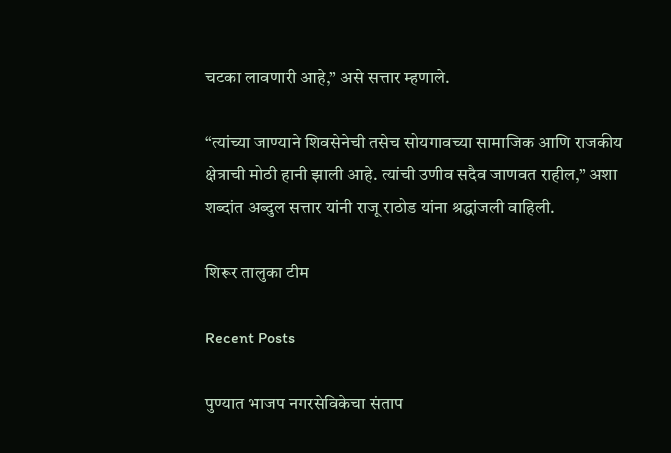चटका लावणारी आहे,” असे सत्तार म्हणाले.

“त्यांच्या जाण्याने शिवसेनेची तसेच सोयगावच्या सामाजिक आणि राजकीय क्षेत्राची मोठी हानी झाली आहे. त्यांची उणीव सदैव जाणवत राहील,” अशा शब्दांत अब्दुल सत्तार यांनी राजू राठोड यांना श्रद्धांजली वाहिली.

शिरूर तालुका टीम

Recent Posts

पुण्यात भाजप नगरसेविकेचा संताप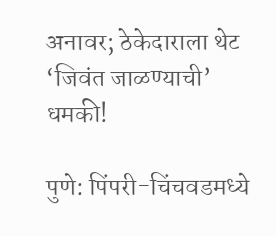अनावर; ठेकेदाराला थेट ‘जिवंत जाळण्याची’ धमकी!

पुणे: पिंपरी-चिंचवडमध्ये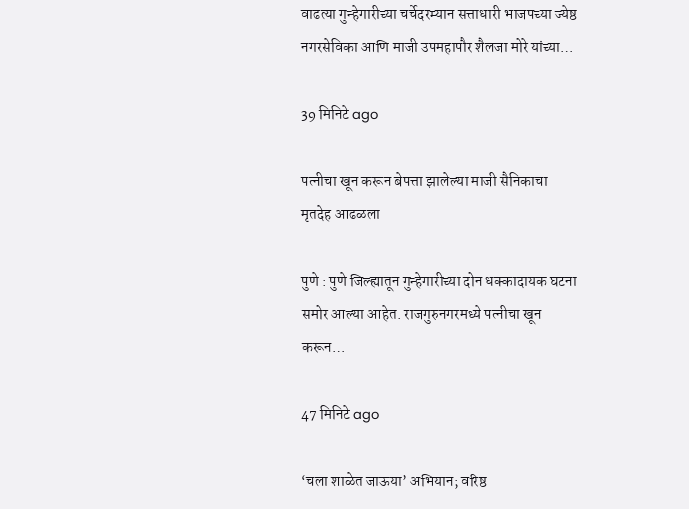वाढत्या गुन्हेगारीच्या चर्चेदरम्यान सत्ताधारी भाजपच्या ज्येष्ठ नगरसेविका आणि माजी उपमहापौर शैलजा मोरे यांच्या…

39 मिनिटे ago

पत्नीचा खून करून बेपत्ता झालेल्या माजी सैनिकाचा मृतदेह आढळला

पुणे : पुणे जिल्ह्यातून गुन्हेगारीच्या दोन धक्कादायक घटना समोर आल्या आहेत. राजगुरुनगरमध्ये पत्नीचा खून करून…

47 मिनिटे ago

‘चला शाळेत जाऊया’ अभियान; वरिष्ठ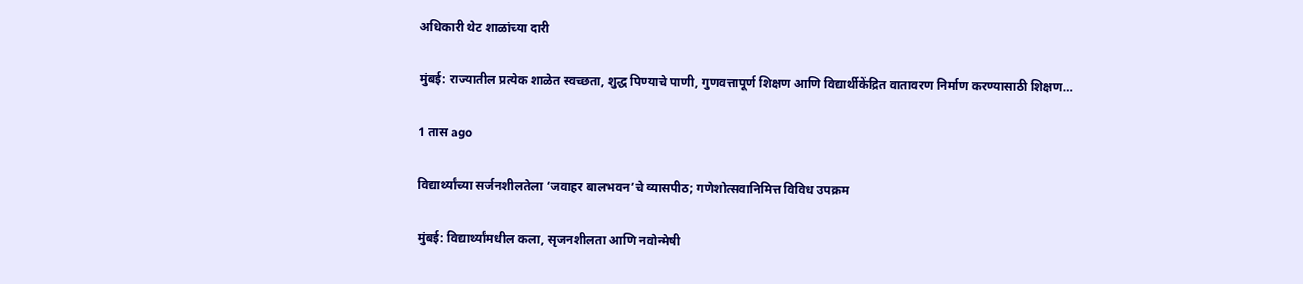अधिकारी थेट शाळांच्या दारी

मुंबई: राज्यातील प्रत्येक शाळेत स्वच्छता, शुद्ध पिण्याचे पाणी, गुणवत्तापूर्ण शिक्षण आणि विद्यार्थीकेंद्रित वातावरण निर्माण करण्यासाठी शिक्षण…

1 तास ago

विद्यार्थ्यांच्या सर्जनशीलतेला ‘जवाहर बालभवन’चे व्यासपीठ; गणेशोत्सवानिमित्त विविध उपक्रम

मुंबई: विद्यार्थ्यांमधील कला, सृजनशीलता आणि नवोन्मेषी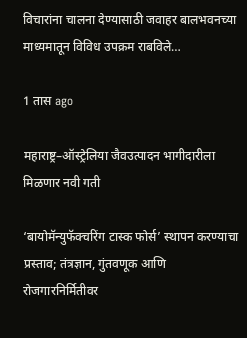विचारांना चालना देण्यासाठी जवाहर बालभवनच्या माध्यमातून विविध उपक्रम राबविले…

1 तास ago

महाराष्ट्र–ऑस्ट्रेलिया जैवउत्पादन भागीदारीला मिळणार नवी गती

‘बायोमॅन्युफॅक्चरिंग टास्क फोर्स’ स्थापन करण्याचा प्रस्ताव; तंत्रज्ञान, गुंतवणूक आणि रोजगारनिर्मितीवर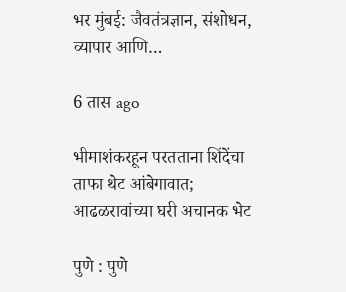भर मुंबई: जैवतंत्रज्ञान, संशोधन, व्यापार आणि…

6 तास ago

भीमाशंकरहून परतताना शिंदेंचा ताफा थेट आंबेगावात; आढळरावांच्या घरी अचानक भेट

पुणे : पुणे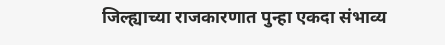जिल्ह्याच्या राजकारणात पुन्हा एकदा संभाव्य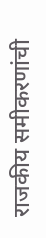राजकीय समीकरणांची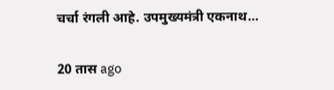चर्चा रंगली आहे. उपमुख्यमंत्री एकनाथ…

20 तास ago